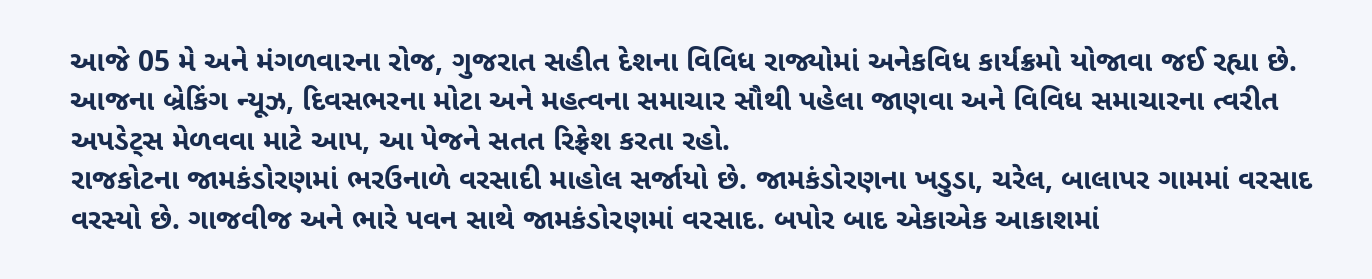આજે 05 મે અને મંગળવારના રોજ, ગુજરાત સહીત દેશના વિવિધ રાજ્યોમાં અનેકવિધ કાર્યક્રમો યોજાવા જઈ રહ્યા છે. આજના બ્રેકિંગ ન્યૂઝ, દિવસભરના મોટા અને મહત્વના સમાચાર સૌથી પહેલા જાણવા અને વિવિધ સમાચારના ત્વરીત અપડેટ્સ મેળવવા માટે આપ, આ પેજને સતત રિફ્રેશ કરતા રહો.
રાજકોટના જામકંડોરણમાં ભરઉનાળે વરસાદી માહોલ સર્જાયો છે. જામકંડોરણના ખડુડા, ચરેલ, બાલાપર ગામમાં વરસાદ વરસ્યો છે. ગાજવીજ અને ભારે પવન સાથે જામકંડોરણમાં વરસાદ. બપોર બાદ એકાએક આકાશમાં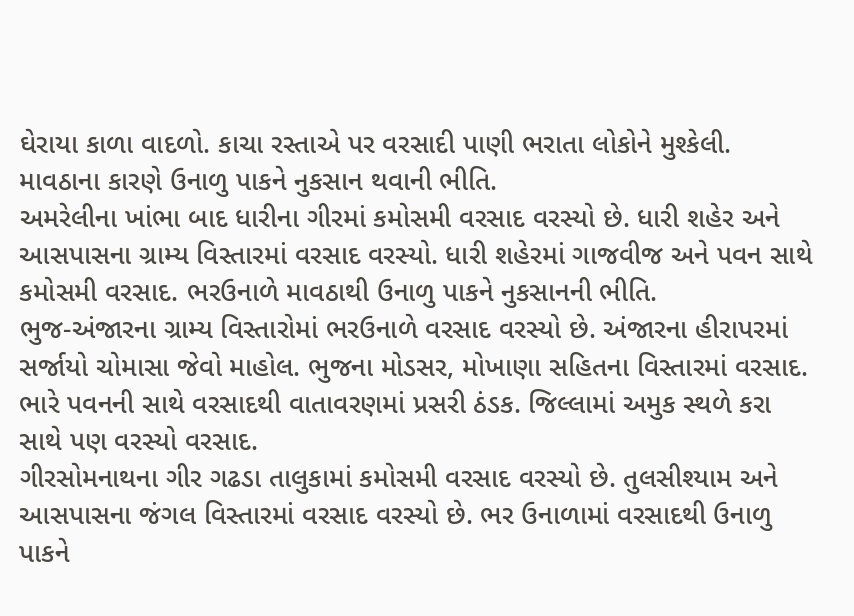ઘેરાયા કાળા વાદળો. કાચા રસ્તાએ પર વરસાદી પાણી ભરાતા લોકોને મુશ્કેલી. માવઠાના કારણે ઉનાળુ પાકને નુકસાન થવાની ભીતિ.
અમરેલીના ખાંભા બાદ ધારીના ગીરમાં કમોસમી વરસાદ વરસ્યો છે. ધારી શહેર અને આસપાસના ગ્રામ્ય વિસ્તારમાં વરસાદ વરસ્યો. ધારી શહેરમાં ગાજવીજ અને પવન સાથે કમોસમી વરસાદ. ભરઉનાળે માવઠાથી ઉનાળુ પાકને નુકસાનની ભીતિ.
ભુજ-અંજારના ગ્રામ્ય વિસ્તારોમાં ભરઉનાળે વરસાદ વરસ્યો છે. અંજારના હીરાપરમાં સર્જાયો ચોમાસા જેવો માહોલ. ભુજના મોડસર, મોખાણા સહિતના વિસ્તારમાં વરસાદ. ભારે પવનની સાથે વરસાદથી વાતાવરણમાં પ્રસરી ઠંડક. જિલ્લામાં અમુક સ્થળે કરા સાથે પણ વરસ્યો વરસાદ.
ગીરસોમનાથના ગીર ગઢડા તાલુકામાં કમોસમી વરસાદ વરસ્યો છે. તુલસીશ્યામ અને આસપાસના જંગલ વિસ્તારમાં વરસાદ વરસ્યો છે. ભર ઉનાળામાં વરસાદથી ઉનાળુ પાકને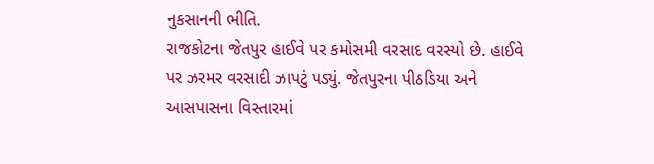નુકસાનની ભીતિ.
રાજકોટના જેતપુર હાઈવે પર કમોસમી વરસાદ વરસ્યો છે. હાઈવે પર ઝરમર વરસાદી ઝાપટું પડ્યું. જેતપુરના પીઠડિયા અને આસપાસના વિસ્તારમાં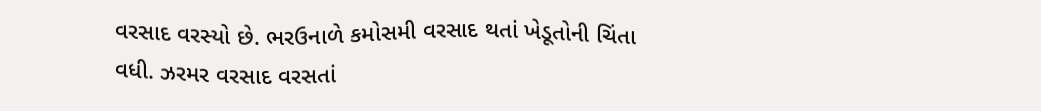વરસાદ વરસ્યો છે. ભરઉનાળે કમોસમી વરસાદ થતાં ખેડૂતોની ચિંતા વધી. ઝરમર વરસાદ વરસતાં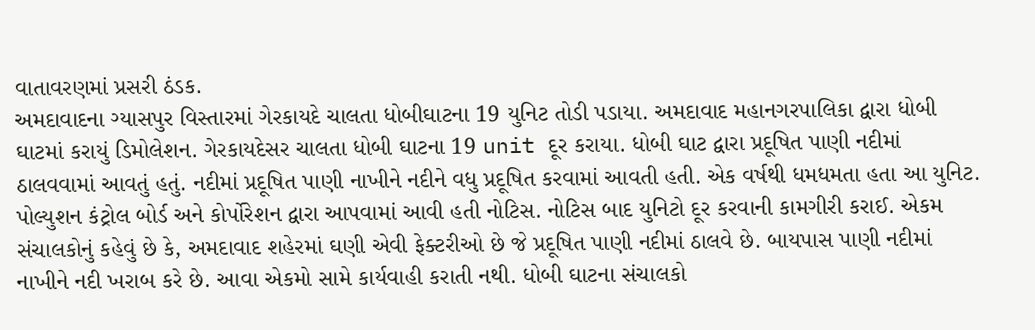વાતાવરણમાં પ્રસરી ઠંડક.
અમદાવાદના ગ્યાસપુર વિસ્તારમાં ગેરકાયદે ચાલતા ધોબીઘાટના 19 યુનિટ તોડી પડાયા. અમદાવાદ મહાનગરપાલિકા દ્વારા ધોબી ઘાટમાં કરાયું ડિમોલેશન. ગેરકાયદેસર ચાલતા ધોબી ઘાટના 19 unit દૂર કરાયા. ધોબી ઘાટ દ્વારા પ્રદૂષિત પાણી નદીમાં ઠાલવવામાં આવતું હતું. નદીમાં પ્રદૂષિત પાણી નાખીને નદીને વધુ પ્રદૂષિત કરવામાં આવતી હતી. એક વર્ષથી ધમધમતા હતા આ યુનિટ.
પોલ્યુશન કંટ્રોલ બોર્ડ અને કોર્પોરેશન દ્વારા આપવામાં આવી હતી નોટિસ. નોટિસ બાદ યુનિટો દૂર કરવાની કામગીરી કરાઈ. એકમ સંચાલકોનું કહેવું છે કે, અમદાવાદ શહેરમાં ઘણી એવી ફેક્ટરીઓ છે જે પ્રદૂષિત પાણી નદીમાં ઠાલવે છે. બાયપાસ પાણી નદીમાં નાખીને નદી ખરાબ કરે છે. આવા એકમો સામે કાર્યવાહી કરાતી નથી. ધોબી ઘાટના સંચાલકો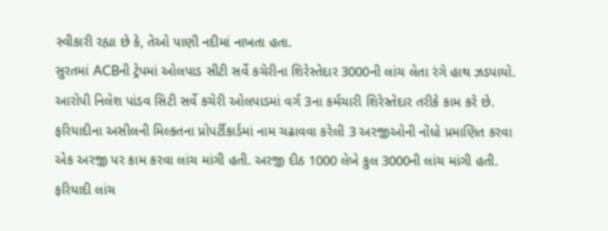સ્વીકારી રહ્યા છે કે, તેઓ પાણી નદીમાં નાખતા હતા.
સુરતમાં ACBની ટ્રેપમાં ઓલપાડ સીટી સર્વે કચેરીના શિરેસ્તેદાર 3000ની લાંચ લેતા રંગે હાથ ઝડપાયો. આરોપી નિલેશ પાંડવ સિટી સર્વે કચેરી ઓલપાડમાં વર્ગ 3ના કર્મચારી શિરેસ્તેદાર તરીકે કામ કરે છે. ફરિયાદીના અસીલની મિલ્કતના પ્રોપર્ટીકાર્ડમાં નામ ચઢાવવા કરેલી 3 અરજીઓની નોંધો પ્રમાણિત કરવા એક અરજી પર કામ કરવા લાંચ માંગી હતી. અરજી દીઠ 1000 લેખે કુલ 3000ની લાંચ માંગી હતી. ફરિયાદી લાંચ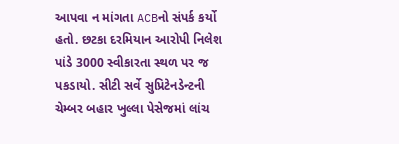આપવા ન માંગતા ACBનો સંપર્ક કર્યો હતો. છટકા દરમિયાન આરોપી નિલેશ પાંડે 3000 સ્વીકારતા સ્થળ પર જ પકડાયો. સીટી સર્વે સુપ્રિટેનડેન્ટની ચેમ્બર બહાર ખુલ્લા પેસેજમાં લાંચ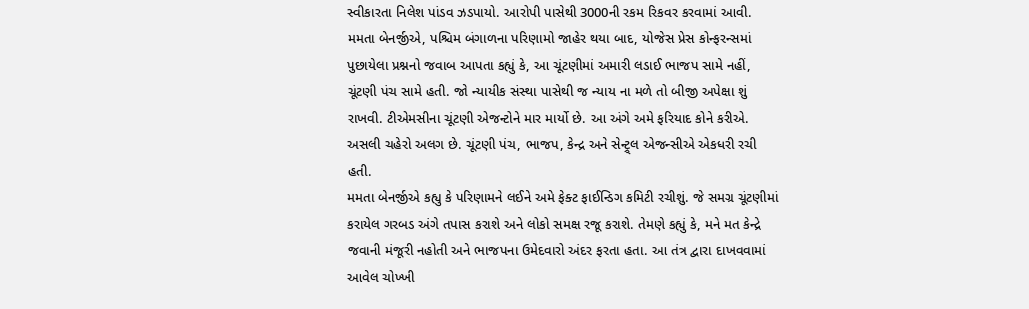સ્વીકારતા નિલેશ પાંડવ ઝડપાયો. આરોપી પાસેથી 3000ની રકમ રિકવર કરવામાં આવી.
મમતા બેનર્જીએ, પશ્ચિમ બંગાળના પરિણામો જાહેર થયા બાદ, યોજેસ પ્રેસ કોન્ફરન્સમાં પુછાયેલા પ્રશ્નનો જવાબ આપતા કહ્યું કે, આ ચૂંટણીમાં અમારી લડાઈ ભાજપ સામે નહીં, ચૂંટણી પંચ સામે હતી. જો ન્યાયીક સંસ્થા પાસેથી જ ન્યાય ના મળે તો બીજી અપેક્ષા શું રાખવી. ટીએમસીના ચૂંટણી એજન્ટોને માર માર્યો છે. આ અંગે અમે ફરિયાદ કોને કરીએ. અસલી ચહેરો અલગ છે. ચૂંટણી પંચ, ભાજપ, કેન્દ્ર અને સેન્ટ્ર્લ એજન્સીએ એકધરી રચી હતી.
મમતા બેનર્જીએ કહ્યુ કે પરિણામને લઈને અમે ફેક્ટ ફાઈન્ડિગ કમિટી રચીશું. જે સમગ્ર ચૂંટણીમાં કરાયેલ ગરબડ અંગે તપાસ કરાશે અને લોકો સમક્ષ રજૂ કરાશે. તેમણે કહ્યું કે, મને મત કેન્દ્રે જવાની મંજૂરી નહોતી અને ભાજપના ઉમેદવારો અંદર ફરતા હતા. આ તંત્ર દ્વારા દાખવવામાં આવેલ ચોખ્ખી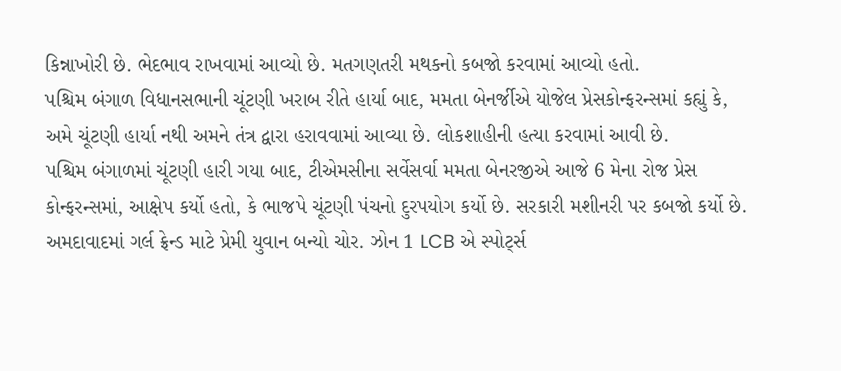કિન્નાખોરી છે. ભેદભાવ રાખવામાં આવ્યો છે. મતગણતરી મથકનો કબજો કરવામાં આવ્યો હતો.
પશ્ચિમ બંગાળ વિધાનસભાની ચૂંટણી ખરાબ રીતે હાર્યા બાદ, મમતા બેનર્જીએ યોજેલ પ્રેસકોન્ફરન્સમાં કહ્યું કે, અમે ચૂંટણી હાર્યા નથી અમને તંત્ર દ્વારા હરાવવામાં આવ્યા છે. લોકશાહીની હત્યા કરવામાં આવી છે.
પશ્ચિમ બંગાળમાં ચૂંટણી હારી ગયા બાદ, ટીએમસીના સર્વેસર્વા મમતા બેનરજીએ આજે 6 મેના રોજ પ્રેસ કોન્ફરન્સમાં, આક્ષેપ કર્યો હતો, કે ભાજપે ચૂંટણી પંચનો દુરપયોગ કર્યો છે. સરકારી મશીનરી પર કબજો કર્યો છે.
અમદાવાદમાં ગર્લ ફ્રેન્ડ માટે પ્રેમી યુવાન બન્યો ચોર. ઝોન 1 LCB એ સ્પોર્ટ્સ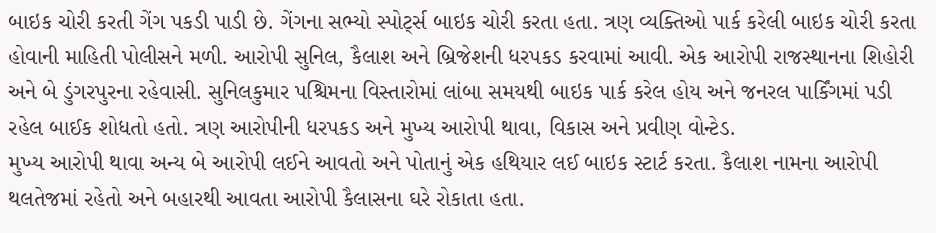બાઇક ચોરી કરતી ગેંગ પકડી પાડી છે. ગેંગના સભ્યો સ્પોર્ટ્સ બાઇક ચોરી કરતા હતા. ત્રણ વ્યક્તિઓ પાર્ક કરેલી બાઇક ચોરી કરતા હોવાની માહિતી પોલીસને મળી. આરોપી સુનિલ, કૈલાશ અને બ્રિજેશની ધરપકડ કરવામાં આવી. એક આરોપી રાજસ્થાનના શિહોરી અને બે ડુંગરપુરના રહેવાસી. સુનિલકુમાર પશ્ચિમના વિસ્તારોમાં લાંબા સમયથી બાઇક પાર્ક કરેલ હોય અને જનરલ પાર્કિંગમાં પડી રહેલ બાઈક શોધતો હતો. ત્રણ આરોપીની ધરપકડ અને મુખ્ય આરોપી થાવા, વિકાસ અને પ્રવીણ વોન્ટેડ.
મુખ્ય આરોપી થાવા અન્ય બે આરોપી લઈને આવતો અને પોતાનું એક હથિયાર લઈ બાઇક સ્ટાર્ટ કરતા. કૈલાશ નામના આરોપી થલતેજમાં રહેતો અને બહારથી આવતા આરોપી કૈલાસના ઘરે રોકાતા હતા.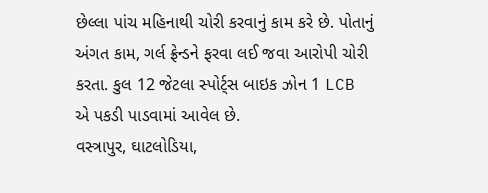છેલ્લા પાંચ મહિનાથી ચોરી કરવાનું કામ કરે છે. પોતાનું અંગત કામ, ગર્લ ફ્રેન્ડને ફરવા લઈ જવા આરોપી ચોરી કરતા. કુલ 12 જેટલા સ્પોર્ટ્સ બાઇક ઝોન 1 LCB એ પકડી પાડવામાં આવેલ છે.
વસ્ત્રાપુર, ઘાટલોડિયા,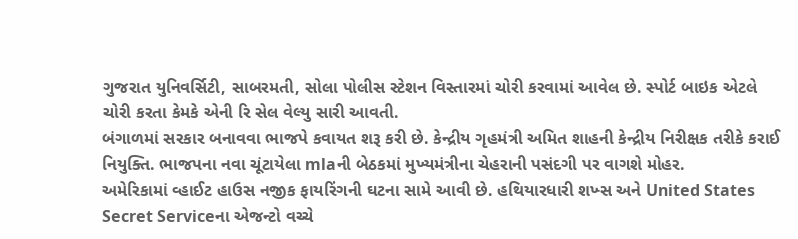ગુજરાત યુનિવર્સિટી, સાબરમતી, સોલા પોલીસ સ્ટેશન વિસ્તારમાં ચોરી કરવામાં આવેલ છે. સ્પોર્ટ બાઇક એટલે ચોરી કરતા કેમકે એની રિ સેલ વેલ્યુ સારી આવતી.
બંગાળમાં સરકાર બનાવવા ભાજપે કવાયત શરૂ કરી છે. કેન્દ્રીય ગૃહમંત્રી અમિત શાહની કેન્દ્રીય નિરીક્ષક તરીકે કરાઈ નિયુક્તિ. ભાજપના નવા ચૂંટાયેલા mlaની બેઠકમાં મુખ્યમંત્રીના ચેહરાની પસંદગી પર વાગશે મોહર.
અમેરિકામાં વ્હાઈટ હાઉસ નજીક ફાયરિંગની ઘટના સામે આવી છે. હથિયારધારી શખ્સ અને United States Secret Serviceના એજન્ટો વચ્ચે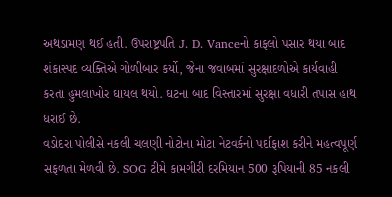અથડામણ થઈ હતી. ઉપરાષ્ટ્રપતિ J. D. Vanceનો કાફલો પસાર થયા બાદ શંકાસ્પદ વ્યક્તિએ ગોળીબાર કર્યો, જેના જવાબમાં સુરક્ષાદળોએ કાર્યવાહી કરતા હુમલાખોર ઘાયલ થયો. ઘટના બાદ વિસ્તારમાં સુરક્ષા વધારી તપાસ હાથ ધરાઈ છે.
વડોદરા પોલીસે નકલી ચલણી નોટોના મોટા નેટવર્કનો પર્દાફાશ કરીને મહત્વપૂર્ણ સફળતા મેળવી છે. SOG ટીમે કામગીરી દરમિયાન 500 રૂપિયાની 85 નકલી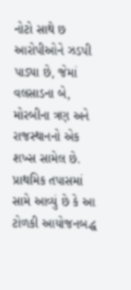નોટો સાથે છ આરોપીઓને ઝડપી પાડ્યા છે, જેમાં વલસાડના બે, મોરબીના ત્રણ અને રાજસ્થાનનો એક શખ્સ સામેલ છે. પ્રાથમિક તપાસમાં સામે આવ્યું છે કે આ ટોળકી આયોજનબદ્ધ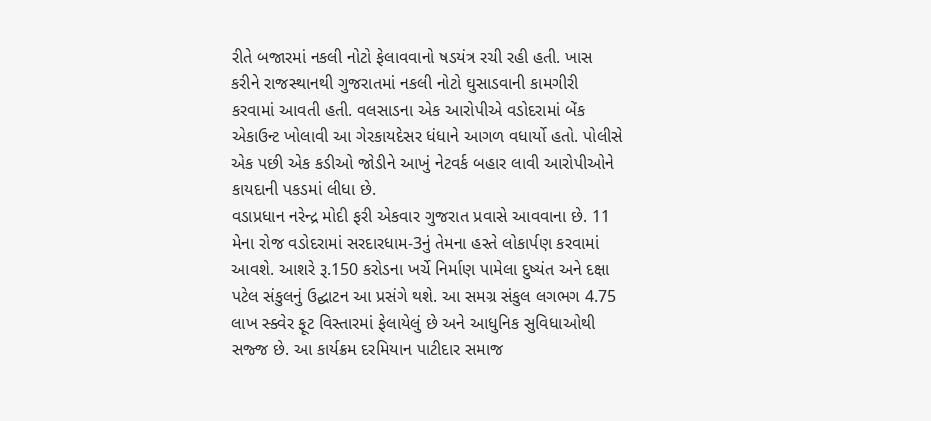રીતે બજારમાં નકલી નોટો ફેલાવવાનો ષડયંત્ર રચી રહી હતી. ખાસ કરીને રાજસ્થાનથી ગુજરાતમાં નકલી નોટો ઘુસાડવાની કામગીરી કરવામાં આવતી હતી. વલસાડના એક આરોપીએ વડોદરામાં બેંક એકાઉન્ટ ખોલાવી આ ગેરકાયદેસર ધંધાને આગળ વધાર્યો હતો. પોલીસે એક પછી એક કડીઓ જોડીને આખું નેટવર્ક બહાર લાવી આરોપીઓને કાયદાની પકડમાં લીધા છે.
વડાપ્રધાન નરેન્દ્ર મોદી ફરી એકવાર ગુજરાત પ્રવાસે આવવાના છે. 11 મેના રોજ વડોદરામાં સરદારધામ-3નું તેમના હસ્તે લોકાર્પણ કરવામાં આવશે. આશરે રૂ.150 કરોડના ખર્ચે નિર્માણ પામેલા દુષ્યંત અને દક્ષા પટેલ સંકુલનું ઉદ્ઘાટન આ પ્રસંગે થશે. આ સમગ્ર સંકુલ લગભગ 4.75 લાખ સ્ક્વેર ફૂટ વિસ્તારમાં ફેલાયેલું છે અને આધુનિક સુવિધાઓથી સજ્જ છે. આ કાર્યક્રમ દરમિયાન પાટીદાર સમાજ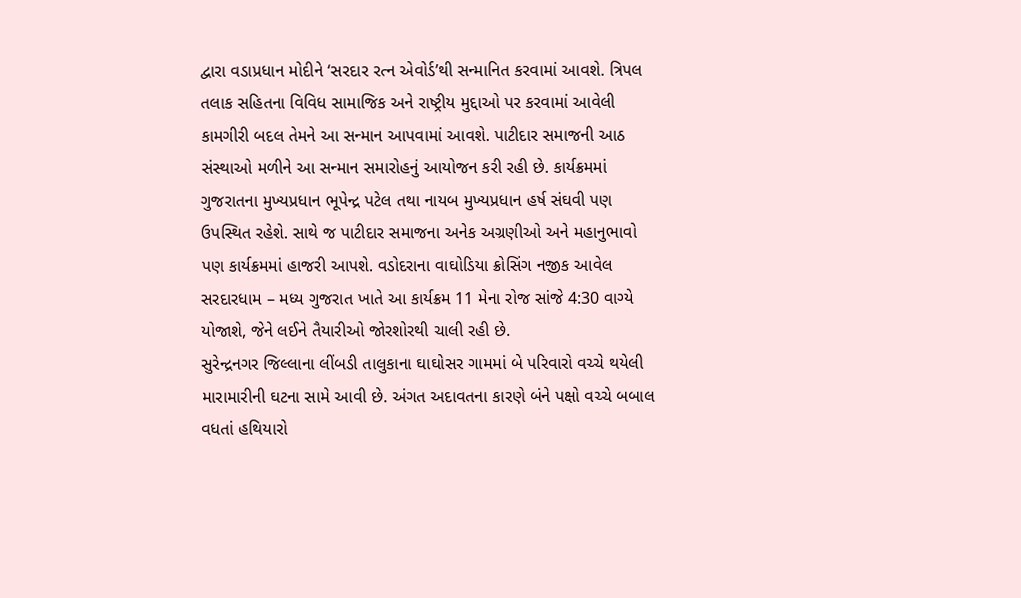દ્વારા વડાપ્રધાન મોદીને ‘સરદાર રત્ન એવોર્ડ’થી સન્માનિત કરવામાં આવશે. ત્રિપલ તલાક સહિતના વિવિધ સામાજિક અને રાષ્ટ્રીય મુદ્દાઓ પર કરવામાં આવેલી કામગીરી બદલ તેમને આ સન્માન આપવામાં આવશે. પાટીદાર સમાજની આઠ સંસ્થાઓ મળીને આ સન્માન સમારોહનું આયોજન કરી રહી છે. કાર્યક્રમમાં ગુજરાતના મુખ્યપ્રધાન ભૂપેન્દ્ર પટેલ તથા નાયબ મુખ્યપ્રધાન હર્ષ સંઘવી પણ ઉપસ્થિત રહેશે. સાથે જ પાટીદાર સમાજના અનેક અગ્રણીઓ અને મહાનુભાવો પણ કાર્યક્રમમાં હાજરી આપશે. વડોદરાના વાઘોડિયા ક્રોસિંગ નજીક આવેલ સરદારધામ – મધ્ય ગુજરાત ખાતે આ કાર્યક્રમ 11 મેના રોજ સાંજે 4:30 વાગ્યે યોજાશે, જેને લઈને તૈયારીઓ જોરશોરથી ચાલી રહી છે.
સુરેન્દ્રનગર જિલ્લાના લીંબડી તાલુકાના ઘાઘોસર ગામમાં બે પરિવારો વચ્ચે થયેલી મારામારીની ઘટના સામે આવી છે. અંગત અદાવતના કારણે બંને પક્ષો વચ્ચે બબાલ વધતાં હથિયારો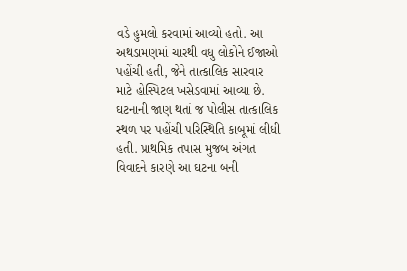વડે હુમલો કરવામાં આવ્યો હતો. આ અથડામણમાં ચારથી વધુ લોકોને ઈજાઓ પહોંચી હતી, જેને તાત્કાલિક સારવાર માટે હોસ્પિટલ ખસેડવામાં આવ્યા છે. ઘટનાની જાણ થતાં જ પોલીસ તાત્કાલિક સ્થળ પર પહોંચી પરિસ્થિતિ કાબૂમાં લીધી હતી. પ્રાથમિક તપાસ મુજબ અંગત વિવાદને કારણે આ ઘટના બની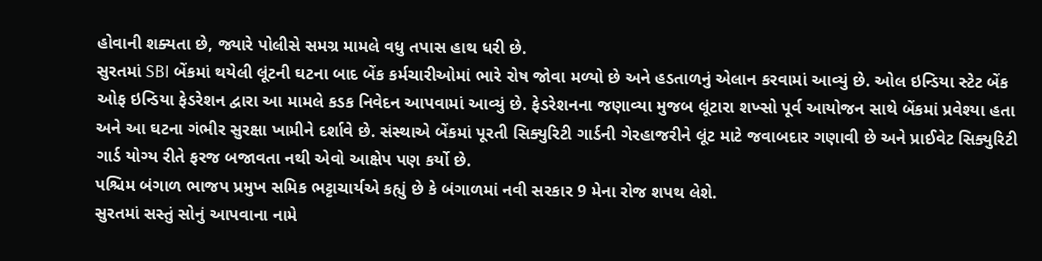હોવાની શક્યતા છે, જ્યારે પોલીસે સમગ્ર મામલે વધુ તપાસ હાથ ધરી છે.
સુરતમાં SBI બેંકમાં થયેલી લૂંટની ઘટના બાદ બેંક કર્મચારીઓમાં ભારે રોષ જોવા મળ્યો છે અને હડતાળનું એલાન કરવામાં આવ્યું છે. ઓલ ઇન્ડિયા સ્ટેટ બેંક ઓફ ઇન્ડિયા ફેડરેશન દ્વારા આ મામલે કડક નિવેદન આપવામાં આવ્યું છે. ફેડરેશનના જણાવ્યા મુજબ લૂંટારા શખ્સો પૂર્વ આયોજન સાથે બેંકમાં પ્રવેશ્યા હતા અને આ ઘટના ગંભીર સુરક્ષા ખામીને દર્શાવે છે. સંસ્થાએ બેંકમાં પૂરતી સિક્યુરિટી ગાર્ડની ગેરહાજરીને લૂંટ માટે જવાબદાર ગણાવી છે અને પ્રાઈવેટ સિક્યુરિટી ગાર્ડ યોગ્ય રીતે ફરજ બજાવતા નથી એવો આક્ષેપ પણ કર્યો છે.
પશ્ચિમ બંગાળ ભાજપ પ્રમુખ સમિક ભટ્ટાચાર્યએ કહ્યું છે કે બંગાળમાં નવી સરકાર 9 મેના રોજ શપથ લેશે.
સુરતમાં સસ્તું સોનું આપવાના નામે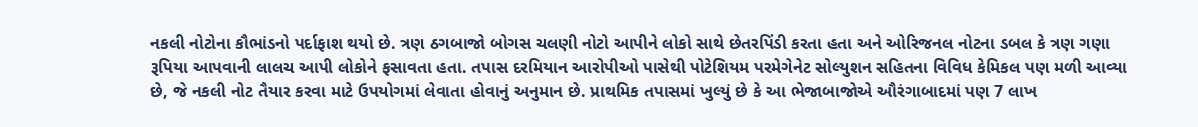નકલી નોટોના કૌભાંડનો પર્દાફાશ થયો છે. ત્રણ ઠગબાજો બોગસ ચલણી નોટો આપીને લોકો સાથે છેતરપિંડી કરતા હતા અને ઓરિજનલ નોટના ડબલ કે ત્રણ ગણા રૂપિયા આપવાની લાલચ આપી લોકોને ફસાવતા હતા. તપાસ દરમિયાન આરોપીઓ પાસેથી પોટેશિયમ પરમેગેનેટ સોલ્યુશન સહિતના વિવિધ કેમિકલ પણ મળી આવ્યા છે, જે નકલી નોટ તૈયાર કરવા માટે ઉપયોગમાં લેવાતા હોવાનું અનુમાન છે. પ્રાથમિક તપાસમાં ખુલ્યું છે કે આ ભેજાબાજોએ ઔરંગાબાદમાં પણ 7 લાખ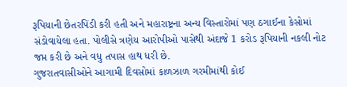રૂપિયાની છેતરપિંડી કરી હતી અને મહારાષ્ટ્રના અન્ય વિસ્તારોમાં પણ ઠગાઈના કેસોમાં સંડોવાયેલા હતા. પોલીસે ત્રણેય આરોપીઓ પાસેથી અંદાજે 1 કરોડ રૂપિયાની નકલી નોટ જપ્ત કરી છે અને વધુ તપાસ હાથ ધરી છે.
ગુજરાતવાસીઓને આગામી દિવસોમાં કાળઝાળ ગરમીમાંથી કોઈ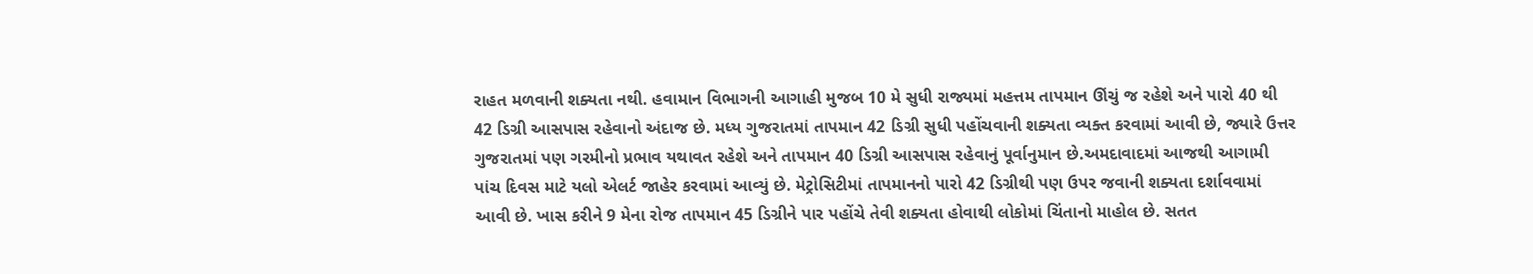રાહત મળવાની શક્યતા નથી. હવામાન વિભાગની આગાહી મુજબ 10 મે સુધી રાજ્યમાં મહત્તમ તાપમાન ઊંચું જ રહેશે અને પારો 40 થી 42 ડિગ્રી આસપાસ રહેવાનો અંદાજ છે. મધ્ય ગુજરાતમાં તાપમાન 42 ડિગ્રી સુધી પહોંચવાની શક્યતા વ્યક્ત કરવામાં આવી છે, જ્યારે ઉત્તર ગુજરાતમાં પણ ગરમીનો પ્રભાવ યથાવત રહેશે અને તાપમાન 40 ડિગ્રી આસપાસ રહેવાનું પૂર્વાનુમાન છે.અમદાવાદમાં આજથી આગામી પાંચ દિવસ માટે યલો એલર્ટ જાહેર કરવામાં આવ્યું છે. મેટ્રોસિટીમાં તાપમાનનો પારો 42 ડિગ્રીથી પણ ઉપર જવાની શક્યતા દર્શાવવામાં આવી છે. ખાસ કરીને 9 મેના રોજ તાપમાન 45 ડિગ્રીને પાર પહોંચે તેવી શક્યતા હોવાથી લોકોમાં ચિંતાનો માહોલ છે. સતત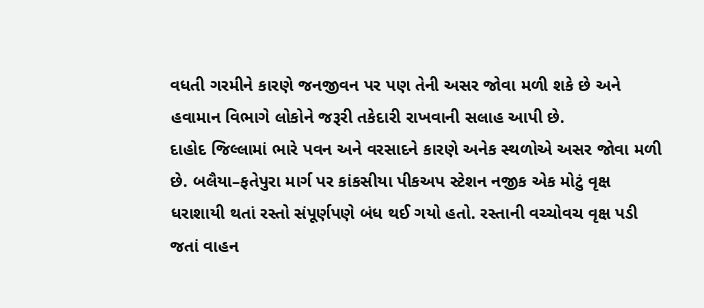વધતી ગરમીને કારણે જનજીવન પર પણ તેની અસર જોવા મળી શકે છે અને હવામાન વિભાગે લોકોને જરૂરી તકેદારી રાખવાની સલાહ આપી છે.
દાહોદ જિલ્લામાં ભારે પવન અને વરસાદને કારણે અનેક સ્થળોએ અસર જોવા મળી છે. બલૈયા–ફતેપુરા માર્ગ પર કાંકસીયા પીકઅપ સ્ટેશન નજીક એક મોટું વૃક્ષ ધરાશાયી થતાં રસ્તો સંપૂર્ણપણે બંધ થઈ ગયો હતો. રસ્તાની વચ્ચોવચ વૃક્ષ પડી જતાં વાહન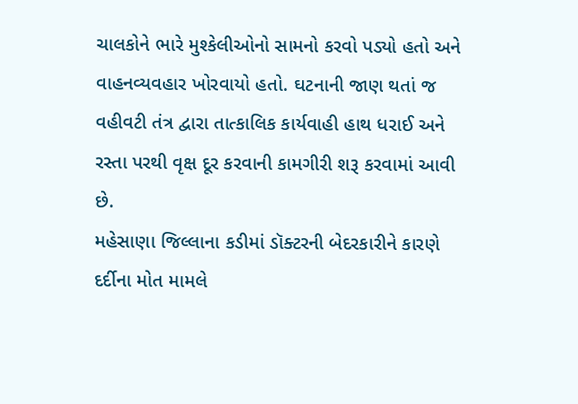ચાલકોને ભારે મુશ્કેલીઓનો સામનો કરવો પડ્યો હતો અને વાહનવ્યવહાર ખોરવાયો હતો. ઘટનાની જાણ થતાં જ વહીવટી તંત્ર દ્વારા તાત્કાલિક કાર્યવાહી હાથ ધરાઈ અને રસ્તા પરથી વૃક્ષ દૂર કરવાની કામગીરી શરૂ કરવામાં આવી છે.
મહેસાણા જિલ્લાના કડીમાં ડૉક્ટરની બેદરકારીને કારણે દર્દીના મોત મામલે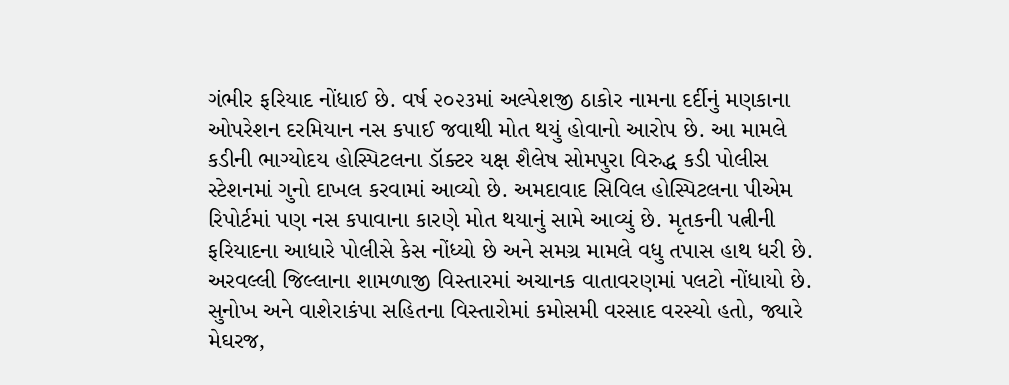ગંભીર ફરિયાદ નોંધાઈ છે. વર્ષ ૨૦૨૩માં અલ્પેશજી ઠાકોર નામના દર્દીનું મણકાના ઓપરેશન દરમિયાન નસ કપાઈ જવાથી મોત થયું હોવાનો આરોપ છે. આ મામલે કડીની ભાગ્યોદય હોસ્પિટલના ડૉક્ટર યક્ષ શૈલેષ સોમપુરા વિરુદ્ધ કડી પોલીસ સ્ટેશનમાં ગુનો દાખલ કરવામાં આવ્યો છે. અમદાવાદ સિવિલ હોસ્પિટલના પીએમ રિપોર્ટમાં પણ નસ કપાવાના કારણે મોત થયાનું સામે આવ્યું છે. મૃતકની પત્નીની ફરિયાદના આધારે પોલીસે કેસ નોંધ્યો છે અને સમગ્ર મામલે વધુ તપાસ હાથ ધરી છે.
અરવલ્લી જિલ્લાના શામળાજી વિસ્તારમાં અચાનક વાતાવરણમાં પલટો નોંધાયો છે. સુનોખ અને વાશેરાકંપા સહિતના વિસ્તારોમાં કમોસમી વરસાદ વરસ્યો હતો, જ્યારે મેઘરજ,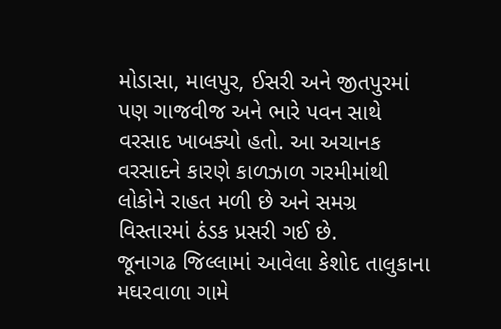મોડાસા, માલપુર, ઈસરી અને જીતપુરમાં પણ ગાજવીજ અને ભારે પવન સાથે વરસાદ ખાબક્યો હતો. આ અચાનક વરસાદને કારણે કાળઝાળ ગરમીમાંથી લોકોને રાહત મળી છે અને સમગ્ર વિસ્તારમાં ઠંડક પ્રસરી ગઈ છે.
જૂનાગઢ જિલ્લામાં આવેલા કેશોદ તાલુકાના મઘરવાળા ગામે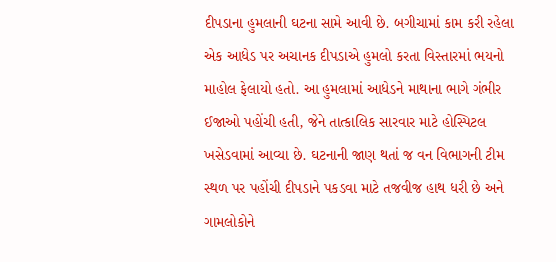દીપડાના હુમલાની ઘટના સામે આવી છે. બગીચામાં કામ કરી રહેલા એક આધેડ પર અચાનક દીપડાએ હુમલો કરતા વિસ્તારમાં ભયનો માહોલ ફેલાયો હતો. આ હુમલામાં આધેડને માથાના ભાગે ગંભીર ઈજાઓ પહોંચી હતી, જેને તાત્કાલિક સારવાર માટે હોસ્પિટલ ખસેડવામાં આવ્યા છે. ઘટનાની જાણ થતાં જ વન વિભાગની ટીમ સ્થળ પર પહોંચી દીપડાને પકડવા માટે તજવીજ હાથ ધરી છે અને ગામલોકોને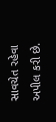સાવચેત રહેવા અપીલ કરી છે.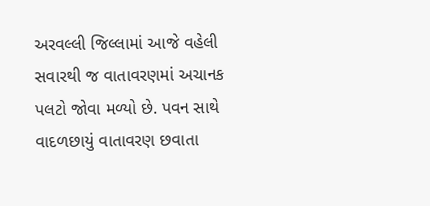અરવલ્લી જિલ્લામાં આજે વહેલી સવારથી જ વાતાવરણમાં અચાનક પલટો જોવા મળ્યો છે. પવન સાથે વાદળછાયું વાતાવરણ છવાતા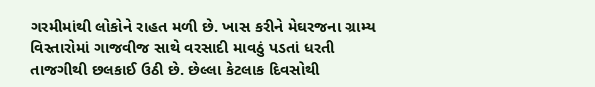ગરમીમાંથી લોકોને રાહત મળી છે. ખાસ કરીને મેઘરજના ગ્રામ્ય વિસ્તારોમાં ગાજવીજ સાથે વરસાદી માવઠું પડતાં ધરતી તાજગીથી છલકાઈ ઉઠી છે. છેલ્લા કેટલાક દિવસોથી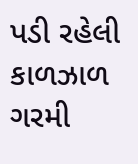પડી રહેલી કાળઝાળ ગરમી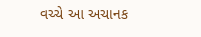વચ્ચે આ અચાનક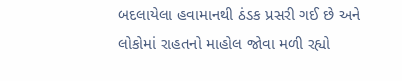બદલાયેલા હવામાનથી ઠંડક પ્રસરી ગઈ છે અને લોકોમાં રાહતનો માહોલ જોવા મળી રહ્યો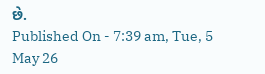છે.
Published On - 7:39 am, Tue, 5 May 26